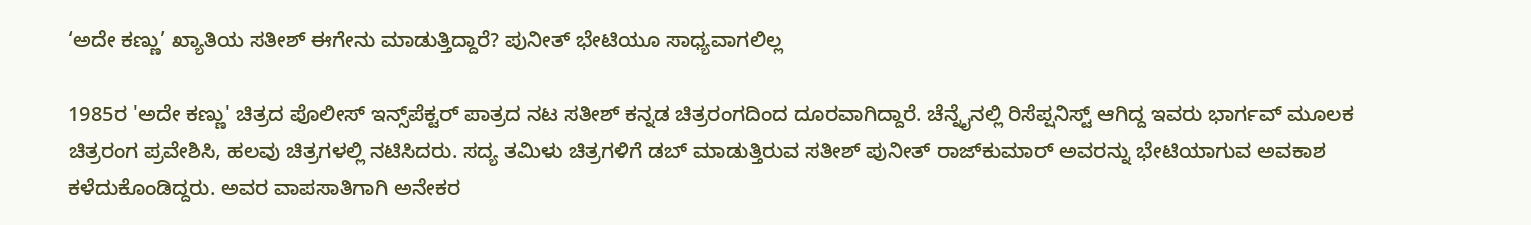‘ಅದೇ ಕಣ್ಣು’ ಖ್ಯಾತಿಯ ಸತೀಶ್ ಈಗೇನು ಮಾಡುತ್ತಿದ್ದಾರೆ? ಪುನೀತ್ ಭೇಟಿಯೂ ಸಾಧ್ಯವಾಗಲಿಲ್ಲ

1985ರ 'ಅದೇ ಕಣ್ಣು' ಚಿತ್ರದ ಪೊಲೀಸ್ ಇನ್ಸ್‌ಪೆಕ್ಟರ್ ಪಾತ್ರದ ನಟ ಸತೀಶ್ ಕನ್ನಡ ಚಿತ್ರರಂಗದಿಂದ ದೂರವಾಗಿದ್ದಾರೆ. ಚೆನ್ನೈನಲ್ಲಿ ರಿಸೆಪ್ಷನಿಸ್ಟ್ ಆಗಿದ್ದ ಇವರು ಭಾರ್ಗವ್ ಮೂಲಕ ಚಿತ್ರರಂಗ ಪ್ರವೇಶಿಸಿ, ಹಲವು ಚಿತ್ರಗಳಲ್ಲಿ ನಟಿಸಿದರು. ಸದ್ಯ ತಮಿಳು ಚಿತ್ರಗಳಿಗೆ ಡಬ್ ಮಾಡುತ್ತಿರುವ ಸತೀಶ್ ಪುನೀತ್ ರಾಜ್‌ಕುಮಾರ್ ಅವರನ್ನು ಭೇಟಿಯಾಗುವ ಅವಕಾಶ ಕಳೆದುಕೊಂಡಿದ್ದರು. ಅವರ ವಾಪಸಾತಿಗಾಗಿ ಅನೇಕರ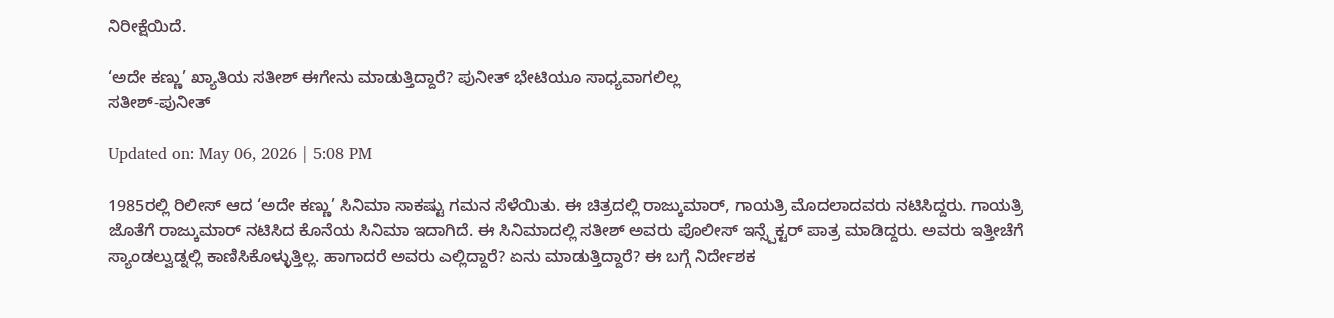ನಿರೀಕ್ಷೆಯಿದೆ.

‘ಅದೇ ಕಣ್ಣು’ ಖ್ಯಾತಿಯ ಸತೀಶ್ ಈಗೇನು ಮಾಡುತ್ತಿದ್ದಾರೆ? ಪುನೀತ್ ಭೇಟಿಯೂ ಸಾಧ್ಯವಾಗಲಿಲ್ಲ
ಸತೀಶ್-ಪುನೀತ್

Updated on: May 06, 2026 | 5:08 PM

1985ರಲ್ಲಿ ರಿಲೀಸ್ ಆದ ‘ಅದೇ ಕಣ್ಣು’ ಸಿನಿಮಾ ಸಾಕಷ್ಟು ಗಮನ ಸೆಳೆಯಿತು. ಈ ಚಿತ್ರದಲ್ಲಿ ರಾಜ್ಕುಮಾರ್, ಗಾಯತ್ರಿ ಮೊದಲಾದವರು ನಟಿಸಿದ್ದರು. ಗಾಯತ್ರಿ ಜೊತೆಗೆ ರಾಜ್ಕುಮಾರ್ ನಟಿಸಿದ ಕೊನೆಯ ಸಿನಿಮಾ ಇದಾಗಿದೆ. ಈ ಸಿನಿಮಾದಲ್ಲಿ ಸತೀಶ್ ಅವರು ಪೊಲೀಸ್ ಇನ್ಸ್ಪೆಕ್ಟರ್ ಪಾತ್ರ ಮಾಡಿದ್ದರು. ಅವರು ಇತ್ತೀಚೆಗೆ ಸ್ಯಾಂಡಲ್ವುಡ್ನಲ್ಲಿ ಕಾಣಿಸಿಕೊಳ್ಳುತ್ತಿಲ್ಲ. ಹಾಗಾದರೆ ಅವರು ಎಲ್ಲಿದ್ದಾರೆ? ಏನು ಮಾಡುತ್ತಿದ್ದಾರೆ? ಈ ಬಗ್ಗೆ ನಿರ್ದೇಶಕ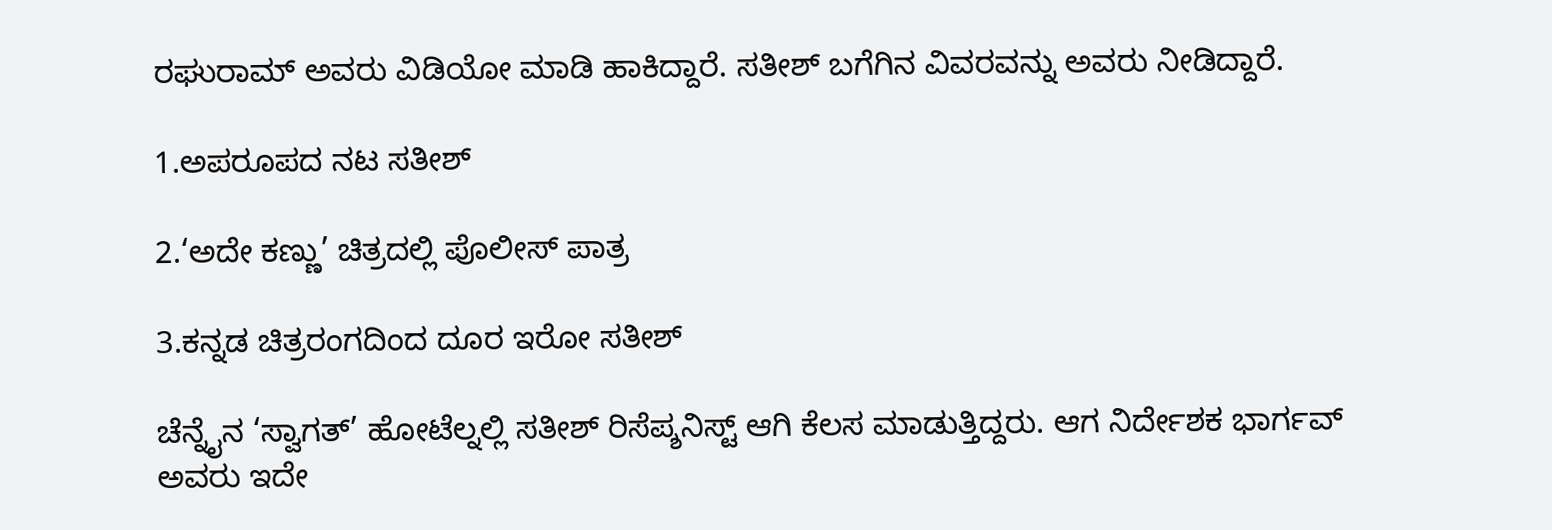ರಘುರಾಮ್ ಅವರು ವಿಡಿಯೋ ಮಾಡಿ ಹಾಕಿದ್ದಾರೆ. ಸತೀಶ್ ಬಗೆಗಿನ ವಿವರವನ್ನು ಅವರು ನೀಡಿದ್ದಾರೆ.

1.ಅಪರೂಪದ ನಟ ಸತೀಶ್

2.‘ಅದೇ ಕಣ್ಣು’ ಚಿತ್ರದಲ್ಲಿ ಪೊಲೀಸ್ ಪಾತ್ರ

3.ಕನ್ನಡ ಚಿತ್ರರಂಗದಿಂದ ದೂರ ಇರೋ ಸತೀಶ್

ಚೆನ್ನೈನ ‘ಸ್ವಾಗತ್’ ಹೋಟೆಲ್ನಲ್ಲಿ ಸತೀಶ್ ರಿಸೆಪ್ಶನಿಸ್ಟ್ ಆಗಿ ಕೆಲಸ ಮಾಡುತ್ತಿದ್ದರು. ಆಗ ನಿರ್ದೇಶಕ ಭಾರ್ಗವ್ ಅವರು ಇದೇ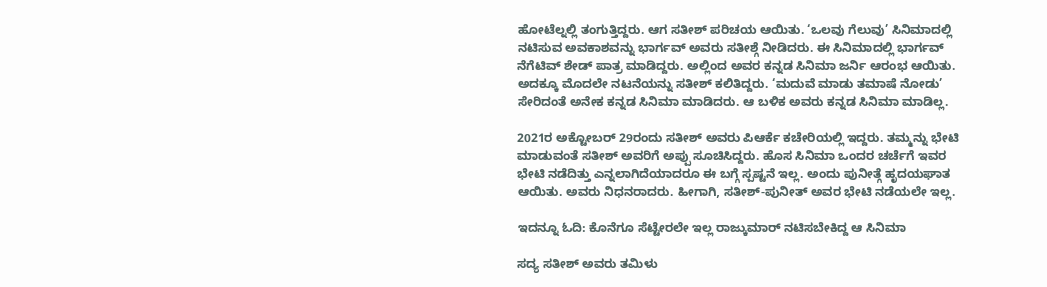ಹೋಟೆಲ್ನಲ್ಲಿ ತಂಗುತ್ತಿದ್ದರು. ಆಗ ಸತೀಶ್ ಪರಿಚಯ ಆಯಿತು. ‘ಒಲವು ಗೆಲುವು’ ಸಿನಿಮಾದಲ್ಲಿ ನಟಿಸುವ ಅವಕಾಶವನ್ನು ಭಾರ್ಗವ್ ಅವರು ಸತೀಶ್ಗೆ ನೀಡಿದರು. ಈ ಸಿನಿಮಾದಲ್ಲಿ ಭಾರ್ಗವ್ ನೆಗೆಟಿವ್ ಶೇಡ್ ಪಾತ್ರ ಮಾಡಿದ್ದರು. ಅಲ್ಲಿಂದ ಅವರ ಕನ್ನಡ ಸಿನಿಮಾ ಜರ್ನಿ ಆರಂಭ ಆಯಿತು. ಅದಕ್ಕೂ ಮೊದಲೇ ನಟನೆಯನ್ನು ಸತೀಶ್ ಕಲಿತಿದ್ದರು. ‘ಮದುವೆ ಮಾಡು ತಮಾಷೆ ನೋಡು’ ಸೇರಿದಂತೆ ಅನೇಕ ಕನ್ನಡ ಸಿನಿಮಾ ಮಾಡಿದರು. ಆ ಬಳಿಕ ಅವರು ಕನ್ನಡ ಸಿನಿಮಾ ಮಾಡಿಲ್ಲ.

2021ರ ಅಕ್ಟೋಬರ್ 29ರಂದು ಸತೀಶ್ ಅವರು ಪಿಆರ್ಕೆ ಕಚೇರಿಯಲ್ಲಿ ಇದ್ದರು. ತಮ್ಮನ್ನು ಭೇಟಿ ಮಾಡುವಂತೆ ಸತೀಶ್ ಅವರಿಗೆ ಅಪ್ಪು ಸೂಚಿಸಿದ್ದರು. ಹೊಸ ಸಿನಿಮಾ ಒಂದರ ಚರ್ಚೆಗೆ ಇವರ ಭೇಟಿ ನಡೆದಿತ್ತು ಎನ್ನಲಾಗಿದೆಯಾದರೂ ಈ ಬಗ್ಗೆ ಸ್ಪಷ್ಟನೆ ಇಲ್ಲ. ಅಂದು ಪುನೀತ್ಗೆ ಹೃದಯಘಾತ ಆಯಿತು. ಅವರು ನಿಧನರಾದರು. ಹೀಗಾಗಿ, ಸತೀಶ್-ಪುನೀತ್ ಅವರ ಭೇಟಿ ನಡೆಯಲೇ ಇಲ್ಲ.

ಇದನ್ನೂ ಓದಿ: ಕೊನೆಗೂ ಸೆಟ್ಟೇರಲೇ ಇಲ್ಲ ರಾಜ್ಕುಮಾರ್ ನಟಿಸಬೇಕಿದ್ದ ಆ ಸಿನಿಮಾ

ಸದ್ಯ ಸತೀಶ್ ಅವರು ತಮಿಳು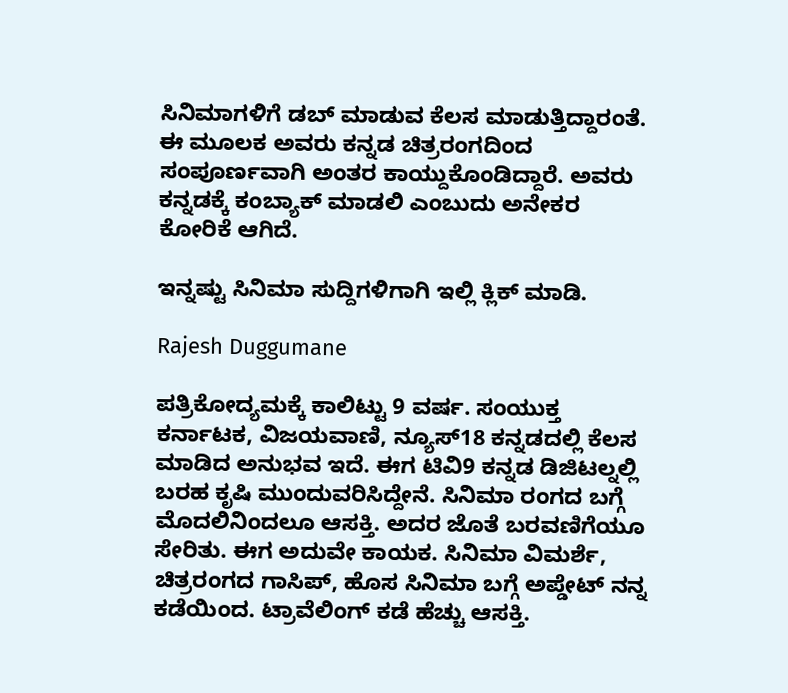ಸಿನಿಮಾಗಳಿಗೆ ಡಬ್ ಮಾಡುವ ಕೆಲಸ ಮಾಡುತ್ತಿದ್ದಾರಂತೆ. ಈ ಮೂಲಕ ಅವರು ಕನ್ನಡ ಚಿತ್ರರಂಗದಿಂದ ಸಂಪೂರ್ಣವಾಗಿ ಅಂತರ ಕಾಯ್ದುಕೊಂಡಿದ್ದಾರೆ. ಅವರು ಕನ್ನಡಕ್ಕೆ ಕಂಬ್ಯಾಕ್ ಮಾಡಲಿ ಎಂಬುದು ಅನೇಕರ ಕೋರಿಕೆ ಆಗಿದೆ.

ಇನ್ನಷ್ಟು ಸಿನಿಮಾ ಸುದ್ದಿಗಳಿಗಾಗಿ ಇಲ್ಲಿ ಕ್ಲಿಕ್ ಮಾಡಿ.

Rajesh Duggumane

ಪತ್ರಿಕೋದ್ಯಮಕ್ಕೆ ಕಾಲಿಟ್ಟು 9 ವರ್ಷ. ಸಂಯುಕ್ತ ಕರ್ನಾಟಕ, ವಿಜಯವಾಣಿ, ನ್ಯೂಸ್18 ಕನ್ನಡದಲ್ಲಿ ಕೆಲಸ ಮಾಡಿದ ಅನುಭವ ಇದೆ. ಈಗ ಟಿವಿ9 ಕನ್ನಡ ಡಿಜಿಟಲ್ನಲ್ಲಿ ಬರಹ ಕೃಷಿ ಮುಂದುವರಿಸಿದ್ದೇನೆ. ಸಿನಿಮಾ ರಂಗದ ಬಗ್ಗೆ ಮೊದಲಿನಿಂದಲೂ ಆಸಕ್ತಿ. ಅದರ ಜೊತೆ ಬರವಣಿಗೆಯೂ ಸೇರಿತು. ಈಗ ಅದುವೇ ಕಾಯಕ. ಸಿನಿಮಾ ವಿಮರ್ಶೆ, ಚಿತ್ರರಂಗದ ಗಾಸಿಪ್, ಹೊಸ ಸಿನಿಮಾ ಬಗ್ಗೆ ಅಪ್ಡೇಟ್ ನನ್ನ ಕಡೆಯಿಂದ. ಟ್ರಾವೆಲಿಂಗ್ ಕಡೆ ಹೆಚ್ಚು ಆಸಕ್ತಿ.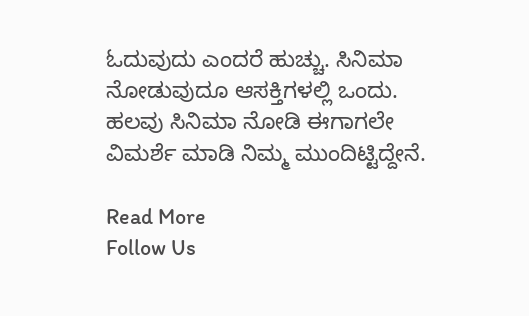ಓದುವುದು ಎಂದರೆ ಹುಚ್ಚು. ಸಿನಿಮಾ ನೋಡುವುದೂ ಆಸಕ್ತಿಗಳಲ್ಲಿ ಒಂದು. ಹಲವು ಸಿನಿಮಾ ನೋಡಿ ಈಗಾಗಲೇ ವಿಮರ್ಶೆ ಮಾಡಿ ನಿಮ್ಮ ಮುಂದಿಟ್ಟಿದ್ದೇನೆ.

Read More
Follow Us